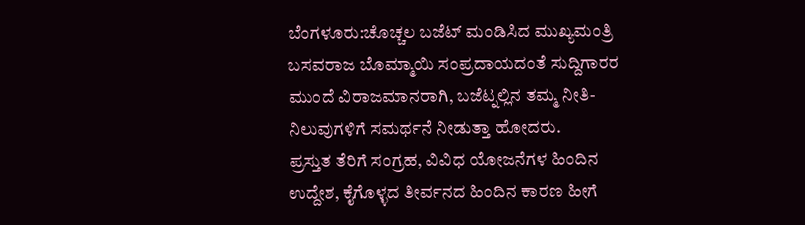ಬೆಂಗಳೂರು:ಚೊಚ್ಚಲ ಬಜೆಟ್ ಮಂಡಿಸಿದ ಮುಖ್ಯಮಂತ್ರಿ ಬಸವರಾಜ ಬೊಮ್ಮಾಯಿ ಸಂಪ್ರದಾಯದಂತೆ ಸುದ್ದಿಗಾರರ ಮುಂದೆ ವಿರಾಜಮಾನರಾಗಿ, ಬಜೆಟ್ನಲ್ಲಿನ ತಮ್ಮ ನೀತಿ-ನಿಲುವುಗಳಿಗೆ ಸಮರ್ಥನೆ ನೀಡುತ್ತಾ ಹೋದರು.
ಪ್ರಸ್ತುತ ತೆರಿಗೆ ಸಂಗ್ರಹ, ವಿವಿಧ ಯೋಜನೆಗಳ ಹಿಂದಿನ ಉದ್ದೇಶ, ಕೈಗೊಳ್ಳದ ತೀರ್ವನದ ಹಿಂದಿನ ಕಾರಣ ಹೀಗೆ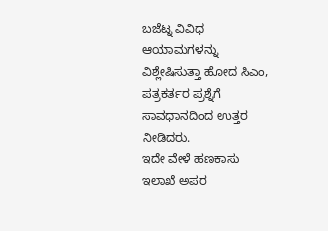ಬಜೆಟ್ನ ವಿವಿಧ ಆಯಾಮಗಳನ್ನು ವಿಶ್ಲೇಷಿಸುತ್ತಾ ಹೋದ ಸಿಎಂ, ಪತ್ರಕರ್ತರ ಪ್ರಶ್ನೆಗೆ ಸಾವಧಾನದಿಂದ ಉತ್ತರ ನೀಡಿದರು.
ಇದೇ ವೇಳೆ ಹಣಕಾಸು ಇಲಾಖೆ ಅಪರ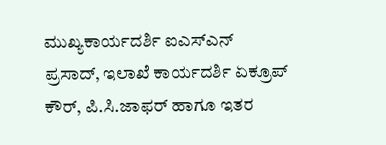ಮುಖ್ಯಕಾರ್ಯದರ್ಶಿ ಐಎಸ್ಎನ್ ಪ್ರಸಾದ್, ಇಲಾಖೆ ಕಾರ್ಯದರ್ಶಿ ಏಕ್ರೂಪ್ ಕೌರ್, ಪಿ.ಸಿ.ಜಾಫರ್ ಹಾಗೂ ಇತರ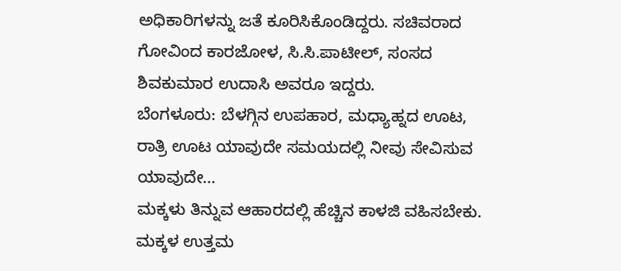ಅಧಿಕಾರಿಗಳನ್ನು ಜತೆ ಕೂರಿಸಿಕೊಂಡಿದ್ದರು. ಸಚಿವರಾದ ಗೋವಿಂದ ಕಾರಜೋಳ, ಸಿ.ಸಿ.ಪಾಟೀಲ್, ಸಂಸದ ಶಿವಕುಮಾರ ಉದಾಸಿ ಅವರೂ ಇದ್ದರು.
ಬೆಂಗಳೂರು: ಬೆಳಗ್ಗಿನ ಉಪಹಾರ, ಮಧ್ಯಾಹ್ನದ ಊಟ, ರಾತ್ರಿ ಊಟ ಯಾವುದೇ ಸಮಯದಲ್ಲಿ ನೀವು ಸೇವಿಸುವ ಯಾವುದೇ…
ಮಕ್ಕಳು ತಿನ್ನುವ ಆಹಾರದಲ್ಲಿ ಹೆಚ್ಚಿನ ಕಾಳಜಿ ವಹಿಸಬೇಕು. ಮಕ್ಕಳ ಉತ್ತಮ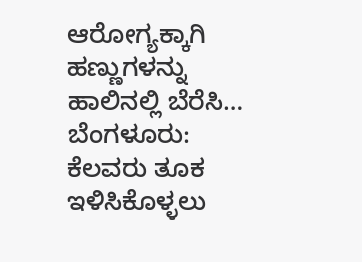ಆರೋಗ್ಯಕ್ಕಾಗಿ ಹಣ್ಣುಗಳನ್ನು ಹಾಲಿನಲ್ಲಿ ಬೆರೆಸಿ…
ಬೆಂಗಳೂರು: ಕೆಲವರು ತೂಕ ಇಳಿಸಿಕೊಳ್ಳಲು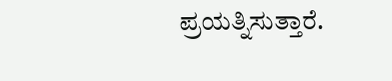ಪ್ರಯತ್ನಿಸುತ್ತಾರೆ.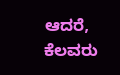ಆದರೆ, ಕೆಲವರು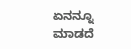ಏನನ್ನೂ ಮಾಡದೆ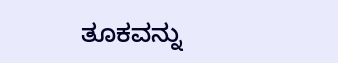ತೂಕವನ್ನು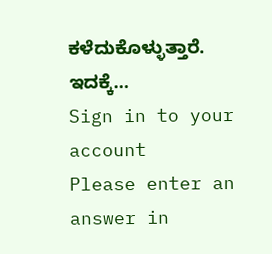ಕಳೆದುಕೊಳ್ಳುತ್ತಾರೆ. ಇದಕ್ಕೆ…
Sign in to your account
Please enter an answer in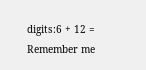digits:6 + 12 =
Remember me